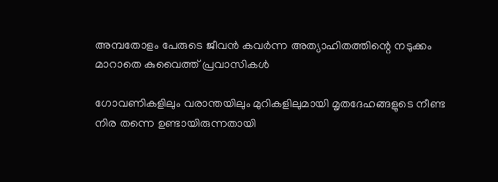അമ്പതോളം പേരുടെ ജീവൻ കവർന്ന അത്യാഹിതത്തിന്റെ നടുക്കം മാറാതെ കുവൈത്ത് പ്രവാസികൾ

ഗോവണികളിലും വരാന്തയിലും മുറികളിലുമായി മൃതദേഹങ്ങളുടെ നീണ്ട നിര തന്നെ ഉണ്ടായിരുന്നതായി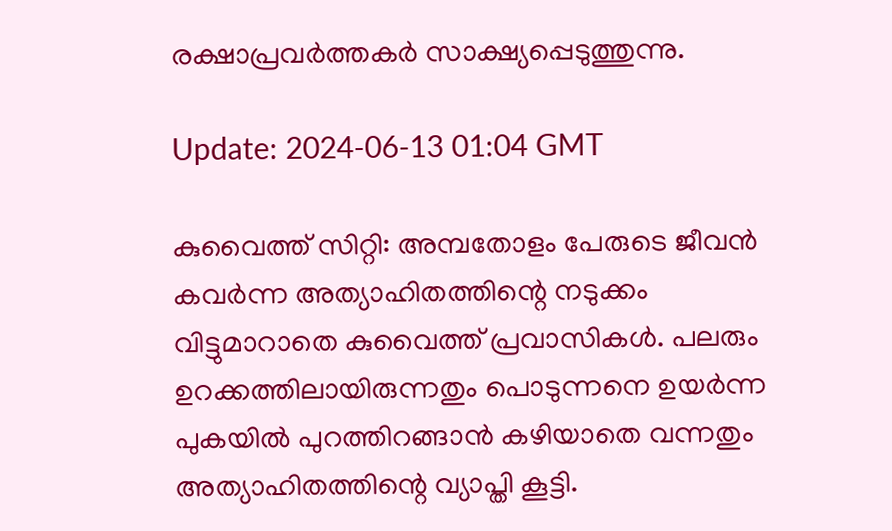രക്ഷാപ്രവർത്തകർ സാക്ഷ്യപ്പെടുത്തുന്നു.

Update: 2024-06-13 01:04 GMT

കുവൈത്ത് സിറ്റി: അമ്പതോളം പേരുടെ ജീവൻ കവർന്ന അത്യാഹിതത്തിന്റെ നടുക്കം വിട്ടുമാറാതെ കുവൈത്ത് പ്രവാസികൾ. പലരും ഉറക്കത്തിലായിരുന്നതും പൊടുന്നനെ ഉയർന്ന പുകയിൽ പുറത്തിറങ്ങാൻ കഴിയാതെ വന്നതും അത്യാഹിതത്തിന്റെ വ്യാപ്തി കൂട്ടി.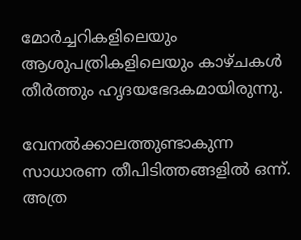മോർച്ചറികളിലെയും ആശുപത്രികളിലെയും കാഴ്ചകൾ തീർത്തും ഹൃദയഭേദകമായിരുന്നു.

വേനൽക്കാലത്തുണ്ടാകുന്ന സാധാരണ തീപിടിത്തങ്ങളിൽ ഒന്ന്. അത്ര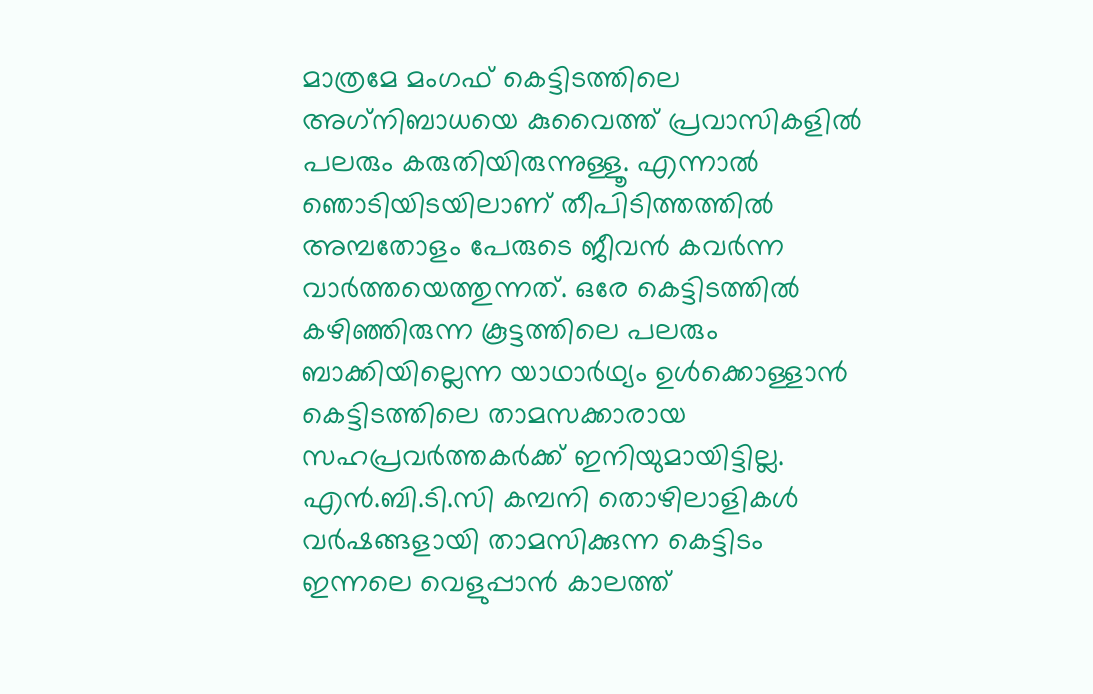മാത്രമേ മംഗഫ് കെട്ടിടത്തിലെ അഗ്‌നിബാധയെ കുവൈത്ത് പ്രവാസികളിൽ പലരും കരുതിയിരുന്നുള്ളൂ. എന്നാൽ ഞൊടിയിടയിലാണ് തീപിടിത്തത്തിൽ അമ്പതോളം പേരുടെ ജീവൻ കവർന്ന വാർത്തയെത്തുന്നത്. ഒരേ കെട്ടിടത്തിൽ കഴിഞ്ഞിരുന്ന കൂട്ടത്തിലെ പലരും ബാക്കിയില്ലെന്ന യാഥാർഥ്യം ഉൾക്കൊള്ളാൻ കെട്ടിടത്തിലെ താമസക്കാരായ സഹപ്രവർത്തകർക്ക് ഇനിയുമായിട്ടില്ല. എൻ.ബി.ടി.സി കമ്പനി തൊഴിലാളികൾ വർഷങ്ങളായി താമസിക്കുന്ന കെട്ടിടം ഇന്നലെ വെളുപ്പാൻ കാലത്ത്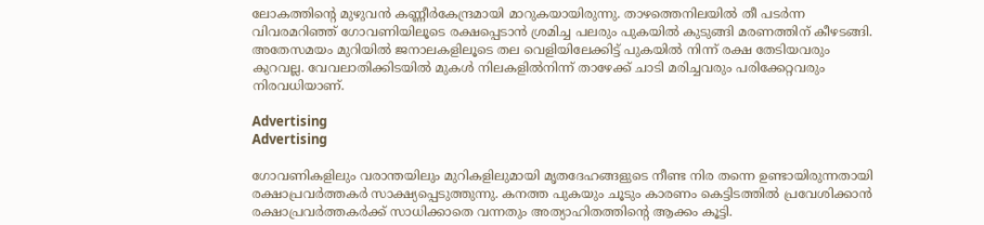ലോകത്തിന്റെ മുഴുവൻ കണ്ണീർകേന്ദ്രമായി മാറുകയായിരുന്നു. താഴത്തെനിലയിൽ തീ പടർന്ന വിവരമറിഞ്ഞ് ഗോവണിയിലൂടെ രക്ഷപ്പെടാൻ ശ്രമിച്ച പലരും പുകയിൽ കുടുങ്ങി മരണത്തിന് കീഴടങ്ങി. അതേസമയം മുറിയിൽ ജനാലകളിലൂടെ തല വെളിയിലേക്കിട്ട് പുകയിൽ നിന്ന് രക്ഷ തേടിയവരും കുറവല്ല. വേവലാതിക്കിടയിൽ മുകൾ നിലകളിൽനിന്ന് താഴേക്ക് ചാടി മരിച്ചവരും പരിക്കേറ്റവരും നിരവധിയാണ്.

Advertising
Advertising

ഗോവണികളിലും വരാന്തയിലും മുറികളിലുമായി മൃതദേഹങ്ങളുടെ നീണ്ട നിര തന്നെ ഉണ്ടായിരുന്നതായി രക്ഷാപ്രവർത്തകർ സാക്ഷ്യപ്പെടുത്തുന്നു. കനത്ത പുകയും ചൂടും കാരണം കെട്ടിടത്തിൽ പ്രവേശിക്കാൻ രക്ഷാപ്രവർത്തകർക്ക് സാധിക്കാതെ വന്നതും അത്യാഹിതത്തിന്റെ ആക്കം കൂട്ടി.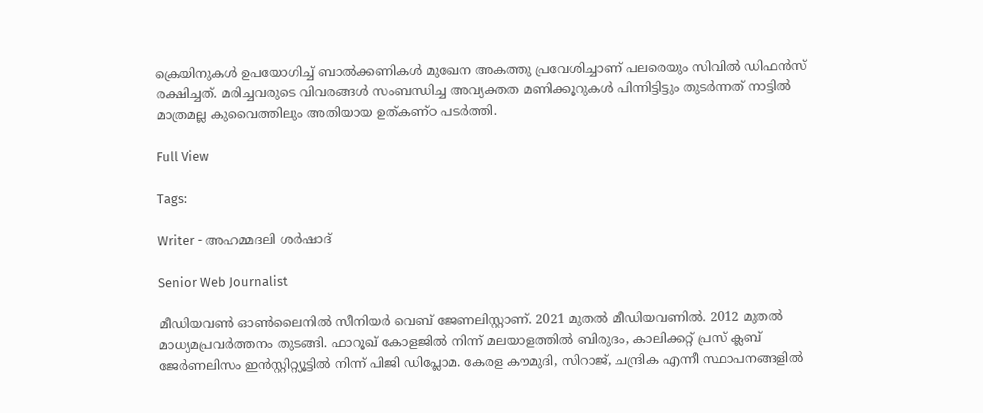ക്രെയിനുകൾ ഉപയോഗിച്ച് ബാൽക്കണികൾ മുഖേന അകത്തു പ്രവേശിച്ചാണ് പലരെയും സിവിൽ ഡിഫൻസ് രക്ഷിച്ചത്. മരിച്ചവരുടെ വിവരങ്ങൾ സംബന്ധിച്ച അവ്യക്തത മണിക്കൂറുകൾ പിന്നിട്ടിട്ടും തുടർന്നത് നാട്ടിൽ മാത്രമല്ല കുവൈത്തിലും അതിയായ ഉത്കണ്ഠ പടർത്തി.

Full View

Tags:

Writer - അഹമ്മദലി ശര്‍ഷാദ്

Senior Web Journalist

മീഡിയവൺ ഓൺലൈനിൽ സീനിയർ വെബ് ജേണലിസ്റ്റാണ്. 2021 മുതൽ മീഡിയവണിൽ. 2012 മുതൽ മാധ്യമപ്രവർത്തനം തുടങ്ങി. ഫാറൂഖ് കോളജിൽ നിന്ന് മലയാളത്തിൽ ബിരുദം, കാലിക്കറ്റ് പ്രസ് ക്ലബ് ജേർണലിസം ഇൻസ്റ്റിറ്റ്യൂട്ടിൽ നിന്ന് പിജി ഡിപ്ലോമ. കേരള കൗമുദി, സിറാജ്, ചന്ദ്രിക എന്നീ സ്ഥാപനങ്ങളിൽ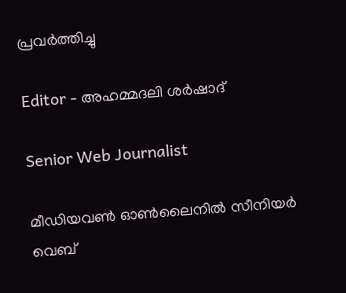പ്രവർത്തിച്ചു

Editor - അഹമ്മദലി ശര്‍ഷാദ്

Senior Web Journalist

മീഡിയവൺ ഓൺലൈനിൽ സീനിയർ വെബ്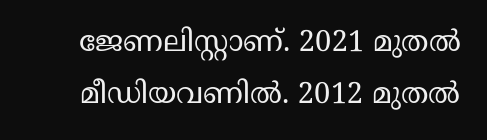ജേണലിസ്റ്റാണ്. 2021 മുതൽ മീഡിയവണിൽ. 2012 മുതൽ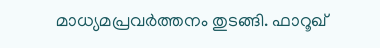മാധ്യമപ്രവർത്തനം തുടങ്ങി. ഫാറൂഖ്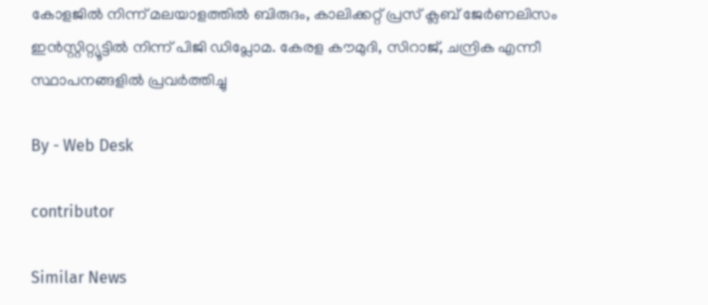കോളജിൽ നിന്ന് മലയാളത്തിൽ ബിരുദം, കാലിക്കറ്റ് പ്രസ് ക്ലബ് ജേർണലിസം ഇൻസ്റ്റിറ്റ്യൂട്ടിൽ നിന്ന് പിജി ഡിപ്ലോമ. കേരള കൗമുദി, സിറാജ്, ചന്ദ്രിക എന്നീ സ്ഥാപനങ്ങളിൽ പ്രവർത്തിച്ചു

By - Web Desk

contributor

Similar News